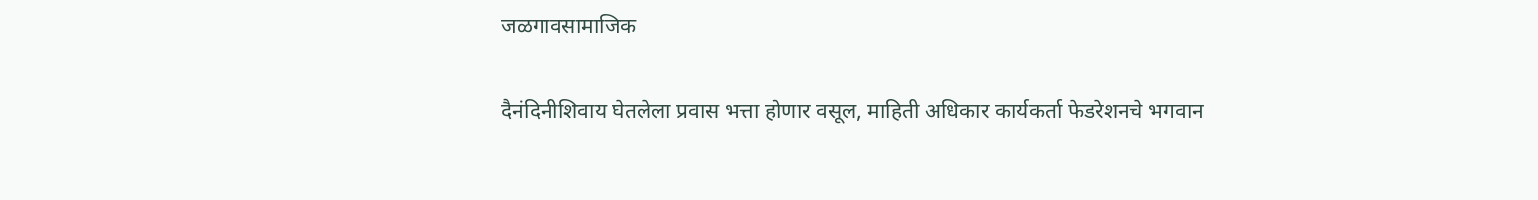जळगावसामाजिक

दैनंदिनीशिवाय घेतलेला प्रवास भत्ता होणार वसूल, माहिती अधिकार कार्यकर्ता फेडरेशनचे भगवान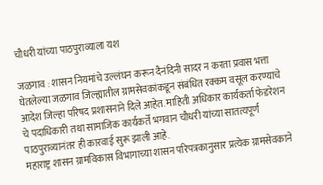चौधरी यांच्या पाठपुराव्याला यश

जळगाव : शासन नियमांचे उल्लंघन करून दैनंदिनी सादर न करता प्रवास भत्ता घेतलेल्या जळगाव जिल्ह्यातील ग्रामसेवकांकडून संबंधित रक्कम वसूल करण्याचे आदेश जिल्हा परिषद प्रशासनाने दिले आहेत. माहिती अधिकार कार्यकर्ता फेडरेशन चे पदाधिकारी तथा सामाजिक कार्यकर्ते भगवान चौधरी यांच्या सातत्यपूर्ण पाठपुराव्यानंतर ही कारवाई सुरू झाली आहे.
महाराष्ट्र शासन ग्रामविकास विभागाच्या शासन परिपत्रकानुसार प्रत्येक ग्रामसेवकाने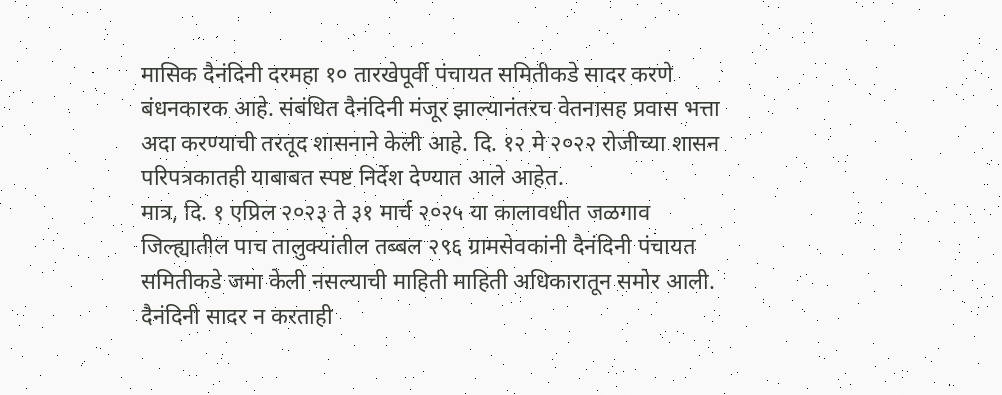मासिक दैनंदिनी दरमहा १० तारखेपूर्वी पंचायत समितीकडे सादर करणे बंधनकारक आहे. संबंधित दैनंदिनी मंजूर झाल्यानंतरच वेतनासह प्रवास भत्ता अदा करण्याची तरतूद शासनाने केली आहे. दि. १२ मे २०२२ रोजीच्या शासन परिपत्रकातही याबाबत स्पष्ट निर्देश देण्यात आले आहेत.
मात्र, दि. १ एप्रिल २०२३ ते ३१ मार्च २०२५ या कालावधीत जळगाव जिल्ह्यातील पाच तालुक्यांतील तब्बल २९६ ग्रामसेवकांनी दैनंदिनी पंचायत समितीकडे जमा केली नसल्याची माहिती माहिती अधिकारातून समोर आली. दैनंदिनी सादर न करताही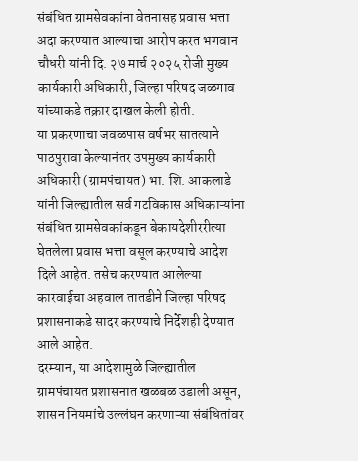संबंधित ग्रामसेवकांना वेतनासह प्रवास भत्ता अदा करण्यात आल्याचा आरोप करत भगवान चौधरी यांनी दि. २७ मार्च २०२५ रोजी मुख्य कार्यकारी अधिकारी, जिल्हा परिषद जळगाव यांच्याकडे तक्रार दाखल केली होती.
या प्रकरणाचा जवळपास वर्षभर सातत्याने पाठपुरावा केल्यानंतर उपमुख्य कार्यकारी अधिकारी (ग्रामपंचायत) भा. शि. आकलाडे यांनी जिल्ह्यातील सर्व गटविकास अधिकाऱ्यांना संबंधित ग्रामसेवकांकडून बेकायदेशीररीत्या घेतलेला प्रवास भत्ता वसूल करण्याचे आदेश दिले आहेत. तसेच करण्यात आलेल्या कारवाईचा अहवाल तातडीने जिल्हा परिषद प्रशासनाकडे सादर करण्याचे निर्देशही देण्यात आले आहेत.
दरम्यान, या आदेशामुळे जिल्ह्यातील ग्रामपंचायत प्रशासनात खळबळ उडाली असून, शासन नियमांचे उल्लंघन करणाऱ्या संबंधितांवर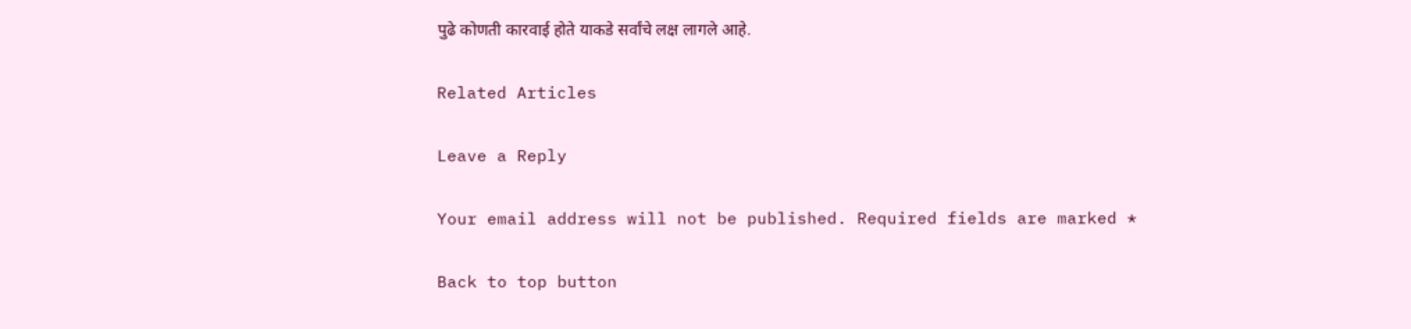पुढे कोणती कारवाई होते याकडे सर्वांचे लक्ष लागले आहे.

Related Articles

Leave a Reply

Your email address will not be published. Required fields are marked *

Back to top button